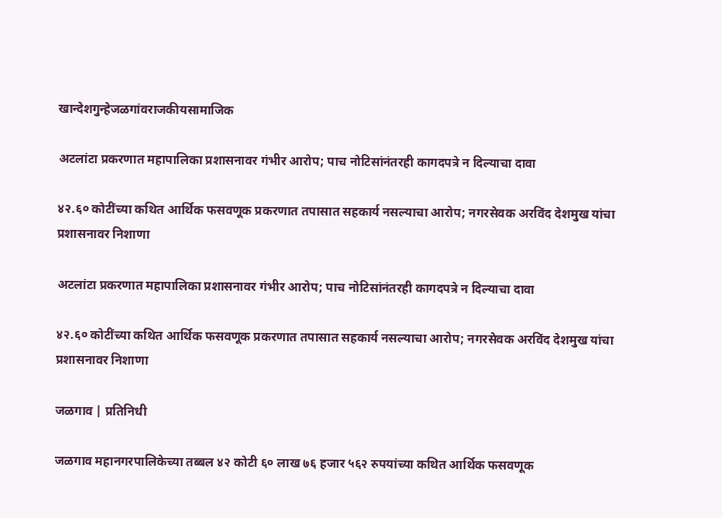खान्देशगुन्हेजळगांवराजकीयसामाजिक

अटलांटा प्रकरणात महापालिका प्रशासनावर गंभीर आरोप; पाच नोटिसांनंतरही कागदपत्रे न दिल्याचा दावा

४२.६० कोटींच्या कथित आर्थिक फसवणूक प्रकरणात तपासात सहकार्य नसल्याचा आरोप; नगरसेवक अरविंद देशमुख यांचा प्रशासनावर निशाणा

अटलांटा प्रकरणात महापालिका प्रशासनावर गंभीर आरोप; पाच नोटिसांनंतरही कागदपत्रे न दिल्याचा दावा

४२.६० कोटींच्या कथित आर्थिक फसवणूक प्रकरणात तपासात सहकार्य नसल्याचा आरोप; नगरसेवक अरविंद देशमुख यांचा प्रशासनावर निशाणा

जळगाव | प्रतिनिधी

जळगाव महानगरपालिकेच्या तब्बल ४२ कोटी ६० लाख ७६ हजार ५६२ रुपयांच्या कथित आर्थिक फसवणूक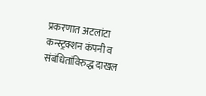प्रकरणात अटलांटा कन्स्ट्रक्शन कंपनी व संबंधितांविरुद्ध दाखल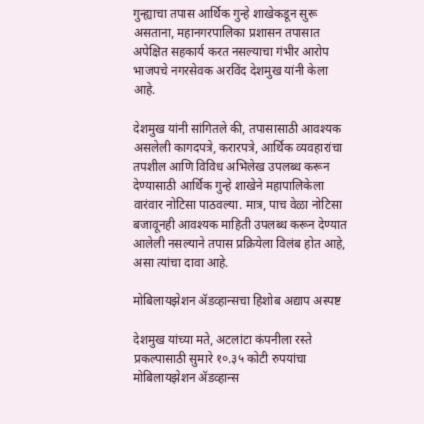गुन्ह्याचा तपास आर्थिक गुन्हे शाखेकडून सुरू असताना, महानगरपालिका प्रशासन तपासात अपेक्षित सहकार्य करत नसल्याचा गंभीर आरोप भाजपचे नगरसेवक अरविंद देशमुख यांनी केला आहे.

देशमुख यांनी सांगितले की, तपासासाठी आवश्यक असलेली कागदपत्रे, करारपत्रे, आर्थिक व्यवहारांचा तपशील आणि विविध अभिलेख उपलब्ध करून देण्यासाठी आर्थिक गुन्हे शाखेने महापालिकेला वारंवार नोटिसा पाठवल्या. मात्र, पाच वेळा नोटिसा बजावूनही आवश्यक माहिती उपलब्ध करून देण्यात आलेली नसल्याने तपास प्रक्रियेला विलंब होत आहे, असा त्यांचा दावा आहे.

मोबिलायझेशन ॲडव्हान्सचा हिशोब अद्याप अस्पष्ट

देशमुख यांच्या मते, अटलांटा कंपनीला रस्ते प्रकल्पासाठी सुमारे १०.३५ कोटी रुपयांचा मोबिलायझेशन ॲडव्हान्स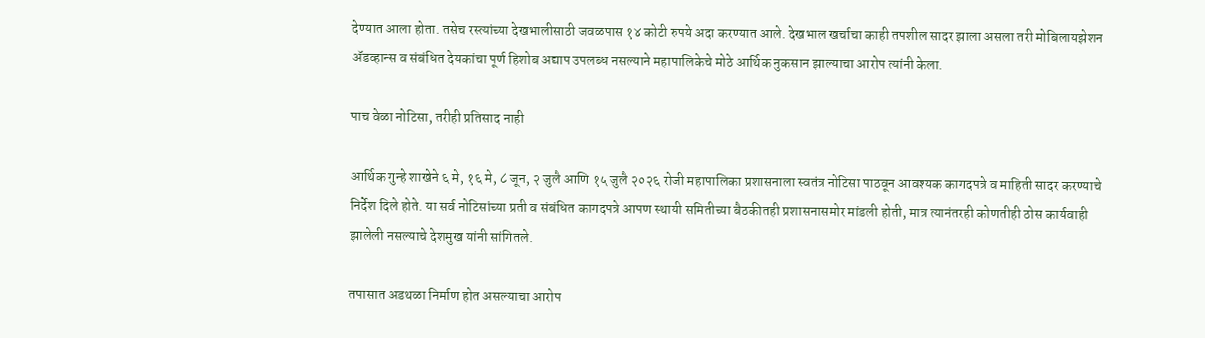देण्यात आला होता. तसेच रस्त्यांच्या देखभालीसाठी जवळपास १४ कोटी रुपये अदा करण्यात आले. देखभाल खर्चाचा काही तपशील सादर झाला असला तरी मोबिलायझेशन ॲडव्हान्स व संबंधित देयकांचा पूर्ण हिशोब अद्याप उपलब्ध नसल्याने महापालिकेचे मोठे आर्थिक नुकसान झाल्याचा आरोप त्यांनी केला.

पाच वेळा नोटिसा, तरीही प्रतिसाद नाही

आर्थिक गुन्हे शाखेने ६ मे, १६ मे, ८ जून, २ जुलै आणि १५ जुलै २०२६ रोजी महापालिका प्रशासनाला स्वतंत्र नोटिसा पाठवून आवश्यक कागदपत्रे व माहिती सादर करण्याचे निर्देश दिले होते. या सर्व नोटिसांच्या प्रती व संबंधित कागदपत्रे आपण स्थायी समितीच्या बैठकीतही प्रशासनासमोर मांडली होती, मात्र त्यानंतरही कोणतीही ठोस कार्यवाही झालेली नसल्याचे देशमुख यांनी सांगितले.

तपासात अडथळा निर्माण होत असल्याचा आरोप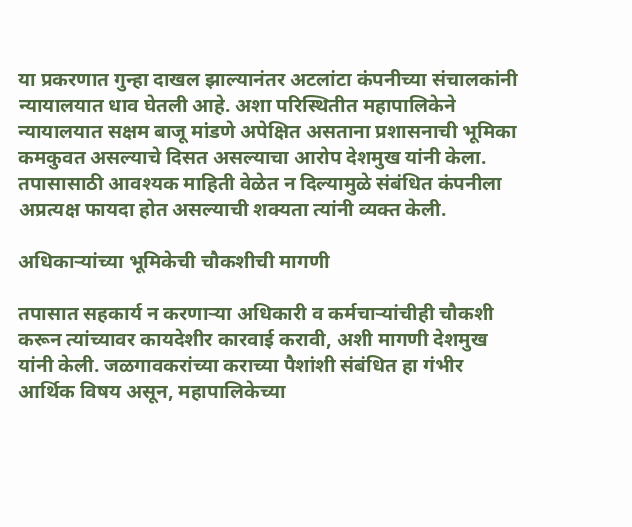या प्रकरणात गुन्हा दाखल झाल्यानंतर अटलांटा कंपनीच्या संचालकांनी न्यायालयात धाव घेतली आहे. अशा परिस्थितीत महापालिकेने न्यायालयात सक्षम बाजू मांडणे अपेक्षित असताना प्रशासनाची भूमिका कमकुवत असल्याचे दिसत असल्याचा आरोप देशमुख यांनी केला. तपासासाठी आवश्यक माहिती वेळेत न दिल्यामुळे संबंधित कंपनीला अप्रत्यक्ष फायदा होत असल्याची शक्यता त्यांनी व्यक्त केली.

अधिकाऱ्यांच्या भूमिकेची चौकशीची मागणी

तपासात सहकार्य न करणाऱ्या अधिकारी व कर्मचाऱ्यांचीही चौकशी करून त्यांच्यावर कायदेशीर कारवाई करावी, अशी मागणी देशमुख यांनी केली. जळगावकरांच्या कराच्या पैशांशी संबंधित हा गंभीर आर्थिक विषय असून, महापालिकेच्या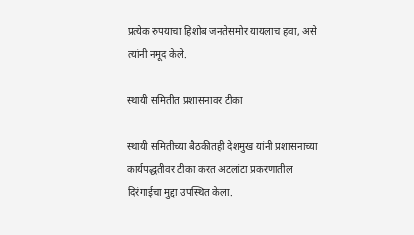प्रत्येक रुपयाचा हिशोब जनतेसमोर यायलाच हवा, असे त्यांनी नमूद केले.

स्थायी समितीत प्रशासनावर टीका

स्थायी समितीच्या बैठकीतही देशमुख यांनी प्रशासनाच्या कार्यपद्धतीवर टीका करत अटलांटा प्रकरणातील दिरंगाईचा मुद्दा उपस्थित केला.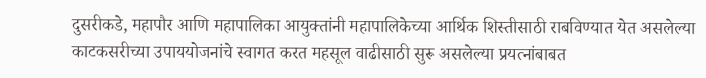दुसरीकडे, महापौर आणि महापालिका आयुक्तांनी महापालिकेच्या आर्थिक शिस्तीसाठी राबविण्यात येत असलेल्या काटकसरीच्या उपाययोजनांचे स्वागत करत महसूल वाढीसाठी सुरू असलेल्या प्रयत्नांबाबत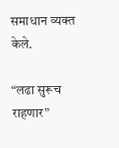समाधान व्यक्त केले.

“लढा सुरूच राहणार”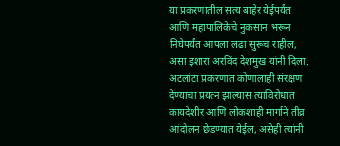या प्रकरणातील सत्य बाहेर येईपर्यंत आणि महापालिकेचे नुकसान भरून निघेपर्यंत आपला लढा सुरूच राहील, असा इशारा अरविंद देशमुख यांनी दिला. अटलांटा प्रकरणात कोणालाही संरक्षण देण्याचा प्रयत्न झाल्यास त्याविरोधात कायदेशीर आणि लोकशाही मार्गाने तीव्र आंदोलन छेडण्यात येईल, असेही त्यांनी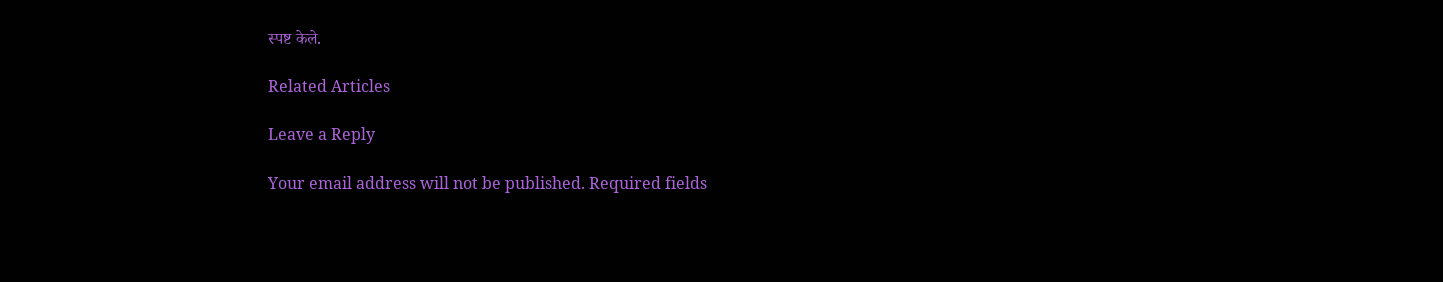स्पष्ट केले.

Related Articles

Leave a Reply

Your email address will not be published. Required fields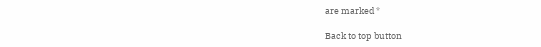are marked *

Back to top button